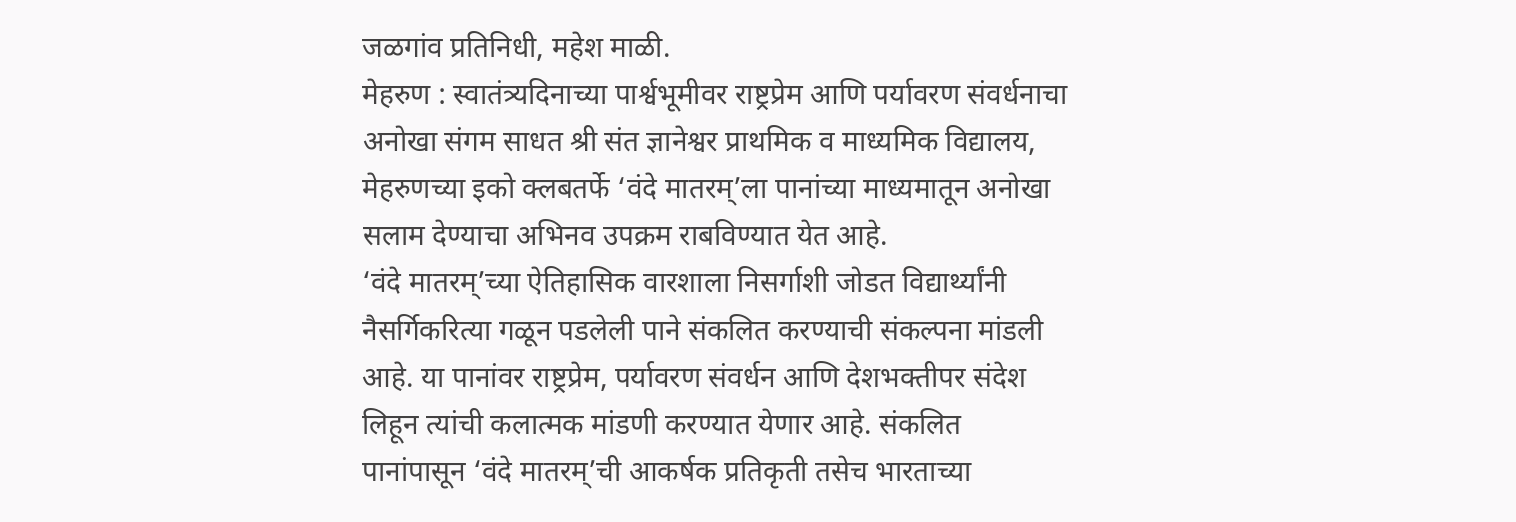जळगांव प्रतिनिधी, महेश माळी.
मेहरुण : स्वातंत्र्यदिनाच्या पार्श्वभूमीवर राष्ट्रप्रेम आणि पर्यावरण संवर्धनाचा अनोखा संगम साधत श्री संत ज्ञानेश्वर प्राथमिक व माध्यमिक विद्यालय, मेहरुणच्या इको क्लबतर्फे ‘वंदे मातरम्’ला पानांच्या माध्यमातून अनोखा सलाम देण्याचा अभिनव उपक्रम राबविण्यात येत आहे.
‘वंदे मातरम्’च्या ऐतिहासिक वारशाला निसर्गाशी जोडत विद्यार्थ्यांनी नैसर्गिकरित्या गळून पडलेली पाने संकलित करण्याची संकल्पना मांडली आहे. या पानांवर राष्ट्रप्रेम, पर्यावरण संवर्धन आणि देशभक्तीपर संदेश लिहून त्यांची कलात्मक मांडणी करण्यात येणार आहे. संकलित पानांपासून ‘वंदे मातरम्’ची आकर्षक प्रतिकृती तसेच भारताच्या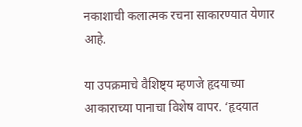नकाशाची कलात्मक रचना साकारण्यात येणार आहे.

या उपक्रमाचे वैशिष्ट्य म्हणजे हृदयाच्या आकाराच्या पानाचा विशेष वापर. ‘हृदयात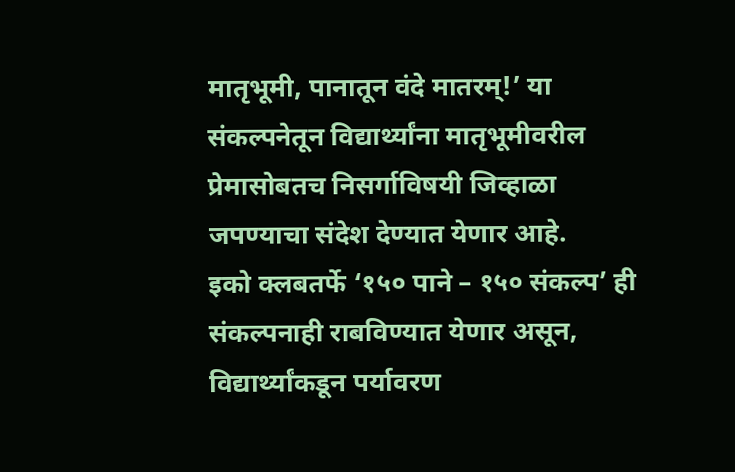मातृभूमी, पानातून वंदे मातरम्!’ या संकल्पनेतून विद्यार्थ्यांना मातृभूमीवरील प्रेमासोबतच निसर्गाविषयी जिव्हाळा जपण्याचा संदेश देण्यात येणार आहे.
इको क्लबतर्फे ‘१५० पाने – १५० संकल्प’ ही संकल्पनाही राबविण्यात येणार असून, विद्यार्थ्यांकडून पर्यावरण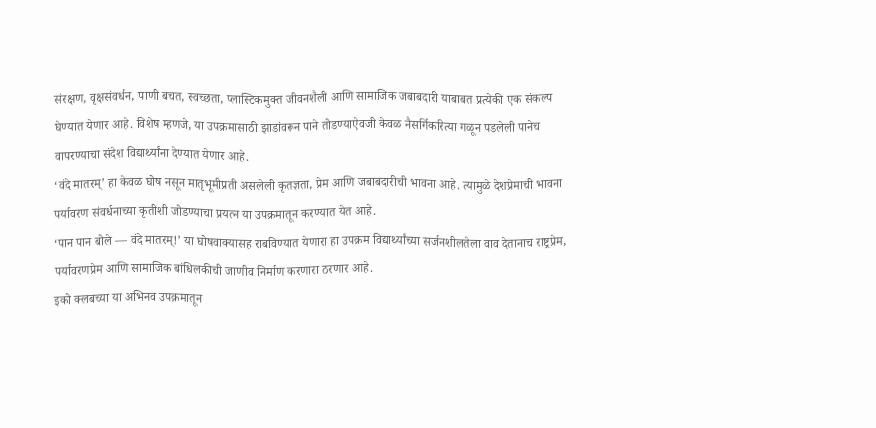संरक्षण, वृक्षसंवर्धन, पाणी बचत, स्वच्छता, प्लास्टिकमुक्त जीवनशैली आणि सामाजिक जबाबदारी याबाबत प्रत्येकी एक संकल्प घेण्यात येणार आहे. विशेष म्हणजे, या उपक्रमासाठी झाडांवरून पाने तोडण्याऐवजी केवळ नैसर्गिकरित्या गळून पडलेली पानेच वापरण्याचा संदेश विद्यार्थ्यांना देण्यात येणार आहे.
‘वंदे मातरम्’ हा केवळ घोष नसून मातृभूमीप्रती असलेली कृतज्ञता, प्रेम आणि जबाबदारीची भावना आहे. त्यामुळे देशप्रेमाची भावना पर्यावरण संवर्धनाच्या कृतीशी जोडण्याचा प्रयत्न या उपक्रमातून करण्यात येत आहे.
‘पान पान बोले — वंदे मातरम्!’ या घोषवाक्यासह राबविण्यात येणारा हा उपक्रम विद्यार्थ्यांच्या सर्जनशीलतेला वाव देतानाच राष्ट्रप्रेम, पर्यावरणप्रेम आणि सामाजिक बांधिलकीची जाणीव निर्माण करणारा ठरणार आहे.
इको क्लबच्या या अभिनव उपक्रमातून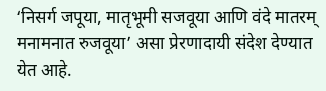‘निसर्ग जपूया, मातृभूमी सजवूया आणि वंदे मातरम् मनामनात रुजवूया’ असा प्रेरणादायी संदेश देण्यात येत आहे.